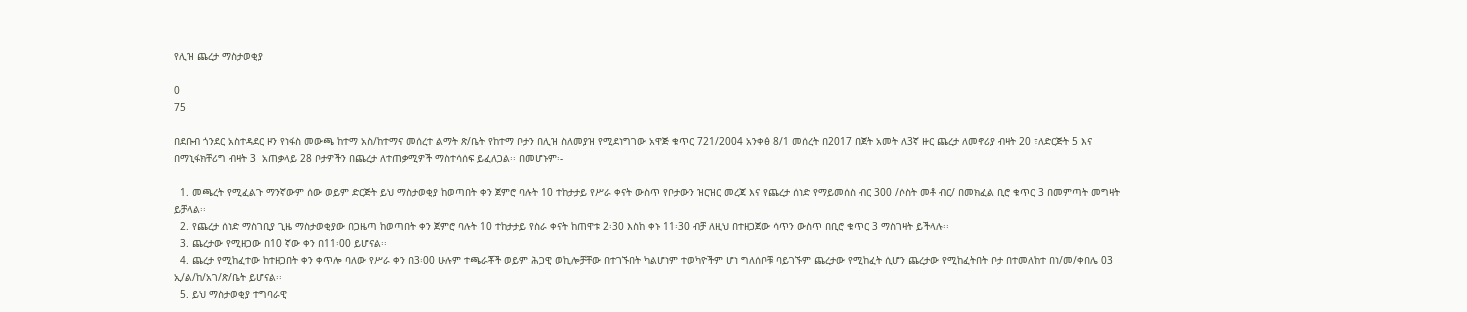የሊዝ ጨረታ ማስታወቂያ

0
75

በደቡብ ጎንደር አስተዳደር ዞን የነፋስ መውጫ ከተማ አስ/ከተማና መሰረተ ልማት ጽ/ቤት የከተማ ቦታን በሊዝ ስለመያዝ የሚደነግገው አዋጅ ቁጥር 721/2004 አንቀፅ 8/1 መሰረት በ2017 በጀት አመት ለ3ኛ ዙር ጨረታ ለመኖሪያ ብዛት 20 ፣ለድርጅት 5 እና በማኒፋክቸሪግ ብዛት 3  አጠቃላይ 28 ቦታዎችን በጨረታ ለተጠቃሚዎች ማስተሳሰፍ ይፈለጋል፡፡ በመሆኑም፡-

  1. መጫረት የሚፈልጉ ማንኛውም ሰው ወይም ድርጅት ይህ ማስታወቂያ ከወጣበት ቀን ጀምሮ ባሉት 10 ተከታታይ የሥራ ቀናት ውስጥ የቦታውን ዝርዝር መረጃ እና የጨረታ ሰነድ የማይመሰስ ብር 300 /ሶስት መቶ ብር/ በመክፈል ቢሮ ቁጥር 3 በመምጣት መግዛት ይቻላል፡፡
  2. የጨረታ ሰነድ ማስገቢያ ጊዜ ማስታወቂያው በጋዜጣ ከወጣበት ቀን ጀምሮ ባሉት 10 ተከታታይ የስራ ቀናት ከጠዋቱ 2፡30 እስከ ቀኑ 11፡30 ብቻ ለዚህ በተዘጋጀው ሳጥን ውስጥ በቢሮ ቁጥር 3 ማስገዛት ይችላሉ፡፡
  3. ጨረታው የሚዘጋው በ10 ኛው ቀን በ11፡00 ይሆናል፡፡
  4. ጨረታ የሚከፈተው ከተዘጋበት ቀን ቀጥሎ ባለው የሥራ ቀን በ3፡00 ሁሉም ተጫራቾች ወይም ሕጋዊ ወኪሎቻቸው በተገኙበት ካልሆነም ተወካዮችም ሆነ ግለሰቦቹ ባይገኙም ጨረታው የሚከፈት ሲሆን ጨረታው የሚከፈትበት ቦታ በተመለከተ በነ/መ/ቀበሌ 03 ኢ/ል/ከ/አገ/ጽ/ቤት ይሆናል፡፡
  5. ይህ ማስታወቂያ ተግባራዊ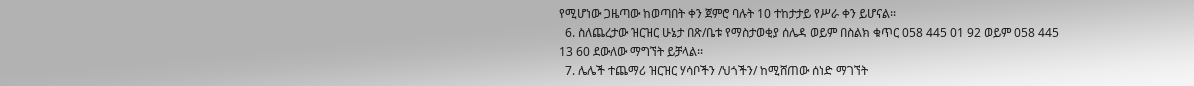የሚሆነው ጋዜጣው ከወጣበት ቀን ጀምሮ ባሉት 10 ተከታታይ የሥራ ቀን ይሆናል፡፡
  6. ስለጨረታው ዝርዝር ሁኔታ በጽ/ቤቱ የማስታወቂያ ሰሌዳ ወይም በስልክ ቁጥር 058 445 01 92 ወይም 058 445 13 60 ደውለው ማግኘት ይቻላል፡፡
  7. ሌሌች ተጨማሪ ዝርዝር ሃሳቦችን /ህጎችን/ ከሚሸጠው ሰነድ ማገኘት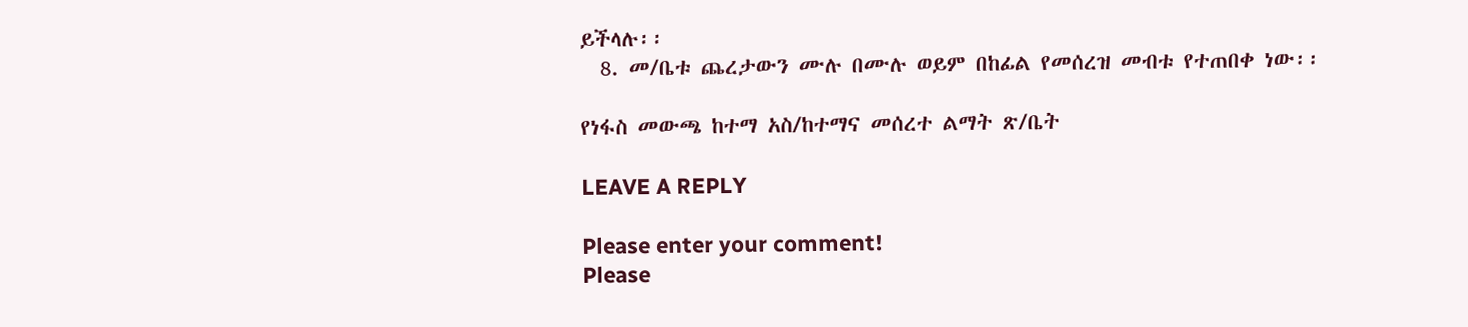ይችላሉ፡፡
  8. መ/ቤቱ ጨረታውን ሙሉ በሙሉ ወይም በከፊል የመሰረዝ መብቱ የተጠበቀ ነው፡፡

የነፋስ መውጫ ከተማ አስ/ከተማና መሰረተ ልማት ጽ/ቤት

LEAVE A REPLY

Please enter your comment!
Please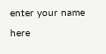enter your name here